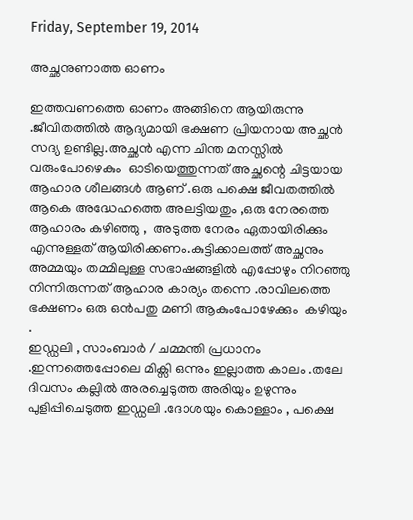Friday, September 19, 2014

അച്ഛനുണാത്ത ഓണം

ഇത്തവണത്തെ ഓണം അങ്ങിനെ ആയിരുന്നു .ജീവിതത്തിൽ ആദ്യമായി ഭക്ഷണ പ്രിയനായ അച്ഛൻ സദ്യ ഉണ്ടില്ല.അച്ഛൻ എന്ന ചിന്ത മനസ്സിൽ വരുംപോഴെകും  ഓടിയെത്തുന്നത് അച്ഛന്റെ ചിട്ടയായ ആഹാര ശീലങ്ങൾ ആണ് .ഒരു പക്ഷെ ജീവതത്തിൽ ആകെ അദ്ധേഹത്തെ അലട്ടിയതും ,ഒരു നേരത്തെ ആഹാരം കഴിഞ്ഞു ,  അടുത്ത നേരം ഏതായിരിക്കും എന്നുള്ളത് ആയിരിക്കണം.കുട്ടിക്കാലത്ത് അച്ഛനും അമ്മയും തമ്മിലുള്ള സഭാഷങ്ങളിൽ എപ്പോഴും നിറഞ്ഞു നിന്നിരുന്നത് ആഹാര കാര്യം തന്നെ .രാവിലത്തെ ഭക്ഷണം ഒരു ഒൻപതു മണി ആകുംപോഴേക്കും  കഴിയും .
ഇഡ്ഡലി , സാംബാർ / ചമ്മന്തി പ്രധാനം .ഇന്നത്തെപ്പോലെ മിക്സി ഒന്നും ഇല്ലാത്ത കാലം .തലേ ദിവസം കല്ലിൽ അരച്ചെടുത്ത അരിയും ഉഴുന്നും പുളിപ്പിചെടുത്ത ഇഡ്ഡലി .ദോശയും കൊള്ളാം , പക്ഷെ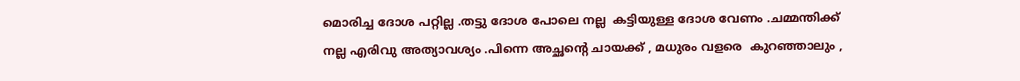മൊരിച്ച ദോശ പറ്റില്ല .തട്ടു ദോശ പോലെ നല്ല  കട്ടിയുള്ള ദോശ വേണം .ചമ്മന്തിക്ക് നല്ല എരിവു അത്യാവശ്യം .പിന്നെ അച്ഛന്റെ ചായക്ക് , മധുരം വളരെ  കുറഞ്ഞാലും ,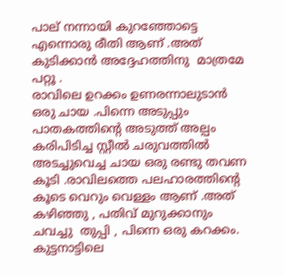പാല് നന്നായി കുറഞ്ഞോട്ടെ എന്നൊരു രീതി ആണ് .അത് കുടിക്കാൻ അദ്ദേഹത്തിനു  മാത്രമേ പറ്റൂ .
രാവിലെ ഉറക്കം ഉണരന്നാലുടാൻ ഒരു ചായ .പിന്നെ അടുപ്പും പാതകത്തിന്റെ അടുത്ത് അല്പം കരിപിടിച്ച സ്റ്റീൽ ചരുവത്തിൽ അടച്ചുവെച്ച ചായ ഒരു രണ്ടു തവണ  കൂടി .രാവിലത്തെ പലഹാരത്തിന്റെ കൂടെ വെറും വെള്ളം ആണ് .അത് കഴിഞ്ഞു , പതിവ് മുറുക്കാനും ചവച്ചു  തുപ്പി , പിന്നെ ഒരു കറക്കം. കുട്ടനാട്ടിലെ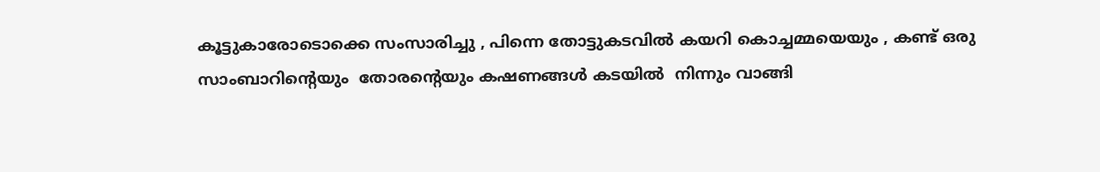കൂട്ടുകാരോടൊക്കെ സംസാരിച്ചു , പിന്നെ തോട്ടുകടവിൽ കയറി കൊച്ചമ്മയെയും , കണ്ട് ഒരു സാംബാറിന്റെയും  തോരന്റെയും കഷണങ്ങൾ കടയിൽ  നിന്നും വാങ്ങി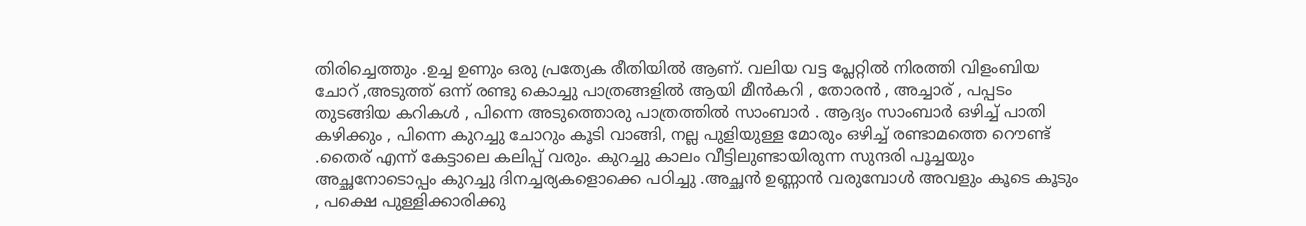തിരിച്ചെത്തും .ഉച്ച ഉണും ഒരു പ്രത്യേക രീതിയിൽ ആണ്. വലിയ വട്ട പ്ലേറ്റിൽ നിരത്തി വിളംബിയ ചോറ് ,അടുത്ത് ഒന്ന് രണ്ടു കൊച്ചു പാത്രങ്ങളിൽ ആയി മീൻകറി , തോരൻ , അച്ചാര് , പപ്പടം തുടങ്ങിയ കറികൾ , പിന്നെ അടുത്തൊരു പാത്രത്തിൽ സാംബാർ . ആദ്യം സാംബാർ ഒഴിച്ച് പാതി കഴിക്കും , പിന്നെ കുറച്ചു ചോറും കൂടി വാങ്ങി, നല്ല പുളിയുള്ള മോരും ഒഴിച്ച് രണ്ടാമത്തെ റൌണ്ട് .തൈര് എന്ന് കേട്ടാലെ കലിപ്പ് വരും. കുറച്ചു കാലം വീട്ടിലുണ്ടായിരുന്ന സുന്ദരി പൂച്ചയും അച്ഛനോടൊപ്പം കുറച്ചു ദിനച്ചര്യകളൊക്കെ പഠിച്ചു .അച്ഛൻ ഉണ്ണാൻ വരുമ്പോൾ അവളും കൂടെ കൂടും , പക്ഷെ പുള്ളിക്കാരിക്കു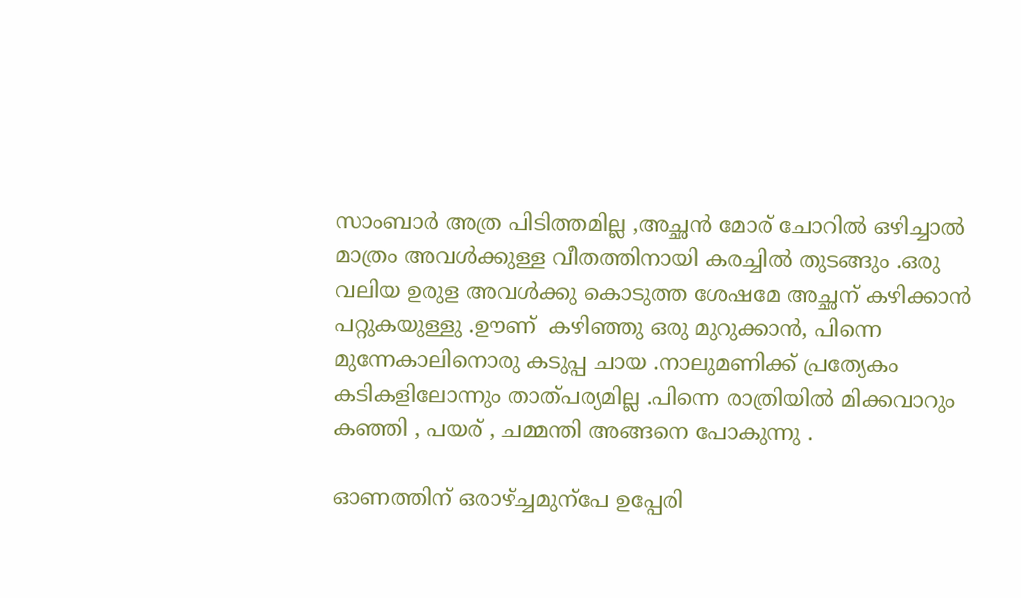സാംബാർ അത്ര പിടിത്തമില്ല ,അച്ഛൻ മോര് ചോറിൽ ഒഴിച്ചാൽ  മാത്രം അവൾക്കുള്ള വീതത്തിനായി കരച്ചിൽ തുടങ്ങും .ഒരു വലിയ ഉരുള അവൾക്കു കൊടുത്ത ശേഷമേ അച്ഛന് കഴിക്കാൻ പറ്റുകയുള്ളു .ഊണ്  കഴിഞ്ഞു ഒരു മുറുക്കാൻ, പിന്നെ മുന്നേകാലിനൊരു കടുപ്പ ചായ .നാലുമണിക്ക് പ്രത്യേകം കടികളിലോന്നും താത്‌പര്യമില്ല .പിന്നെ രാത്രിയിൽ മിക്കവാറും കഞ്ഞി , പയര് , ചമ്മന്തി അങ്ങനെ പോകുന്നു .

ഓണത്തിന് ഒരാഴ്ച്ചമുന്പേ ഉപ്പേരി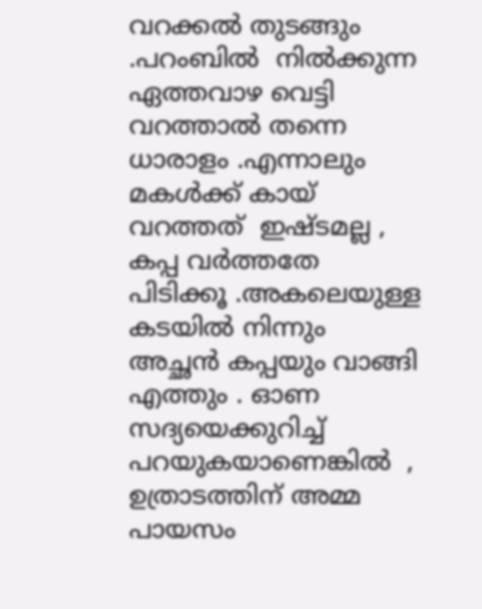വറക്കൽ തുടങ്ങും .പറംബിൽ  നിൽക്കുന്ന ഏത്തവാഴ വെട്ടി വറത്താൽ തന്നെ ധാരാളം .എന്നാലും മകൾക്ക് കായ്‌ വറത്തത്  ഇഷ്ടമല്ല , കപ്പ വർത്തതേ  പിടിക്കൂ .അകലെയുള്ള കടയിൽ നിന്നും അച്ഛൻ കപ്പയും വാങ്ങി എത്തും . ഓണ സദ്യയെക്കുറിച്ച്‌ പറയുകയാണെങ്കിൽ  , ഉത്രാടത്തിന് അമ്മ പായസം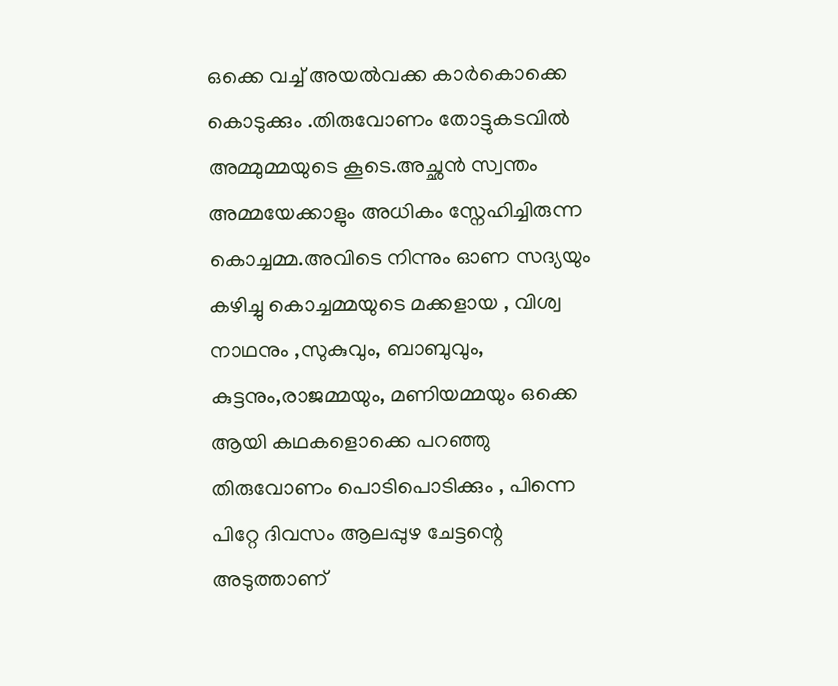ഒക്കെ വച്ച് അയൽവക്ക കാർകൊക്കെ  കൊടുക്കും .തിരുവോണം തോട്ടുകടവിൽ അമ്മുമ്മയുടെ കൂടെ.അച്ഛൻ സ്വന്തം അമ്മയേക്കാളും അധികം സ്നേഹിച്ചിരുന്ന കൊച്ചമ്മ.അവിടെ നിന്നും ഓണ സദ്യയും കഴിച്ചു കൊച്ചമ്മയുടെ മക്കളായ , വിശ്വ നാഥനും ,സുകുവും, ബാബുവും, കുട്ടനും,രാജമ്മയും, മണിയമ്മയും ഒക്കെ ആയി കഥകളൊക്കെ പറഞ്ഞു തിരുവോണം പൊടിപൊടിക്കും , പിന്നെ പിറ്റേ ദിവസം ആലപ്പുഴ ചേട്ടന്റെ അടുത്താണ്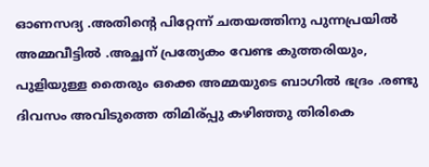ഓണസദ്യ .അതിന്റെ പിറ്റേന്ന് ചതയത്തിനു പുന്നപ്രയിൽ അമ്മവീട്ടിൽ .അച്ഛന് പ്രത്യേകം വേണ്ട കുത്തരിയും, പുളിയുള്ള തൈരും ഒക്കെ അമ്മയുടെ ബാഗിൽ ഭദ്രം .രണ്ടു ദിവസം അവിടുത്തെ തിമിര്പ്പു കഴിഞ്ഞു തിരികെ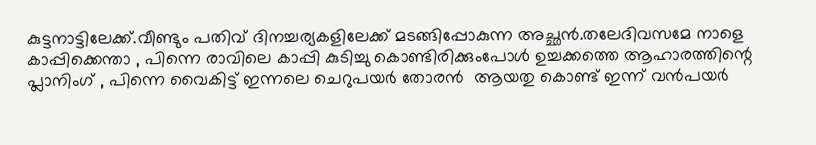കുട്ടനാട്ടിലേക്ക്.വീണ്ടും പതിവ് ദിനച്ചര്യകളിലേക്ക് മടങ്ങിപ്പോകുന്ന അച്ഛൻ.തലേദിവസമേ നാളെ കാപ്പിക്കെന്താ , പിന്നെ രാവിലെ കാപ്പി കുടിച്ചു കൊണ്ടിരിക്കുംപോൾ ഉച്ചക്കത്തെ ആഹാരത്തിന്റെ പ്ലാനിംഗ് , പിന്നെ വൈകിട്ട് ഇന്നലെ ചെറുപയർ തോരൻ  ആയതു കൊണ്ട് ഇന്ന് വൻപയർ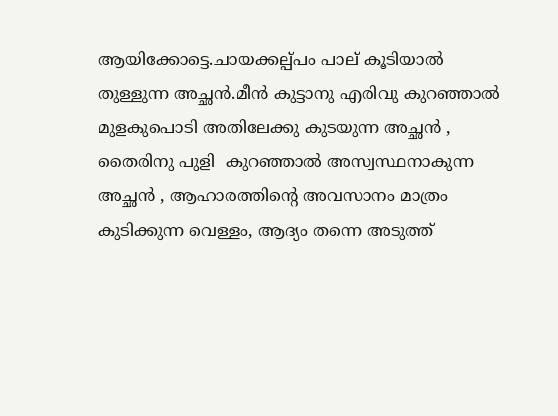ആയിക്കോട്ടെ.ചായക്കല്പ്പം പാല് കൂടിയാൽ തുള്ളുന്ന അച്ഛൻ.മീൻ കുട്ടാനു എരിവു കുറഞ്ഞാൽ മുളകുപൊടി അതിലേക്കു കുടയുന്ന അച്ഛൻ , തൈരിനു പുളി  കുറഞ്ഞാൽ അസ്വസ്ഥനാകുന്ന അച്ഛൻ , ആഹാരത്തിന്റെ അവസാനം മാത്രം കുടിക്കുന്ന വെള്ളം, ആദ്യം തന്നെ അടുത്ത്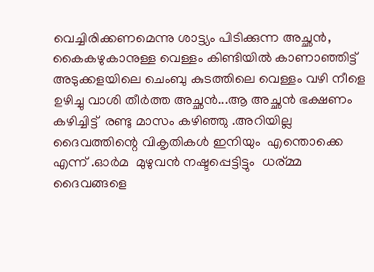വെച്ചിരിക്കണമെന്നു ശാട്ട്യം പിടിക്കുന്ന അച്ഛൻ, കൈകഴുകാനുള്ള വെള്ളം കിണ്ടിയിൽ കാണാഞ്ഞിട്ട്‌ അടുക്കളയിലെ ചെംബു കുടത്തിലെ വെള്ളം വഴി നീളെ ഉഴിച്ചു വാശി തീർത്ത അച്ഛൻ...ആ അച്ഛൻ ഭക്ഷണം കഴിച്ചിട്ട്  രണ്ടു മാസം കഴിഞ്ഞു .അറിയില്ല ദൈവത്തിന്റെ വികൃതികൾ ഇനിയും  എന്തൊക്കെ എന്ന് .ഓർമ  മുഴുവൻ നഷ്ടപ്പെട്ടിട്ടും  ധര്മ്മ ദൈവങ്ങളെ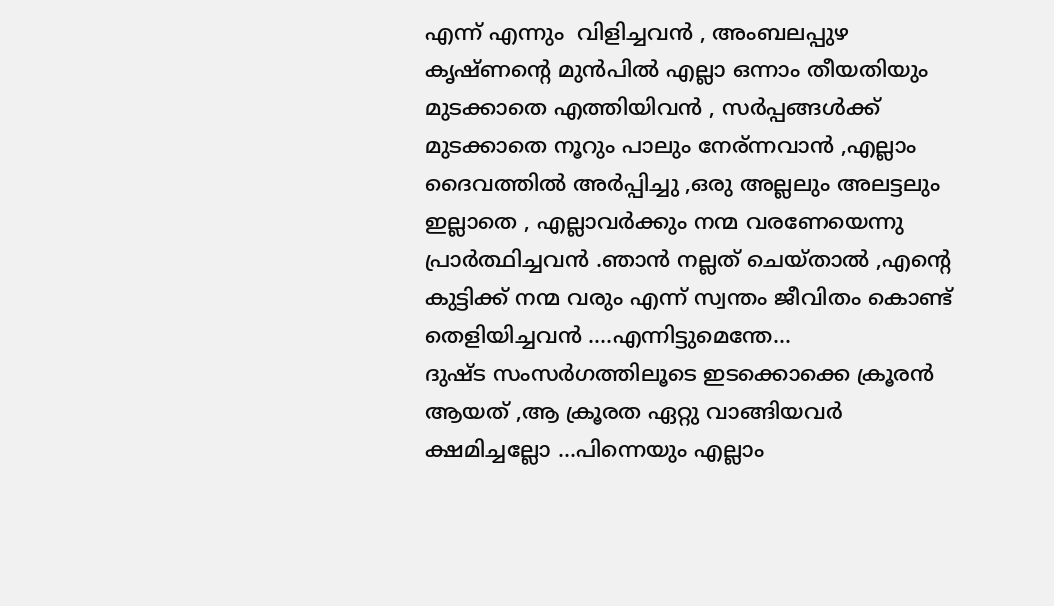എന്ന് എന്നും  വിളിച്ചവൻ , അംബലപ്പുഴ കൃഷ്ണന്റെ മുൻപിൽ എല്ലാ ഒന്നാം തീയതിയും മുടക്കാതെ എത്തിയിവൻ , സർപ്പങ്ങൾക്ക് മുടക്കാതെ നൂറും പാലും നേര്ന്നവാൻ ,എല്ലാം ദൈവത്തിൽ അർപ്പിച്ചു ,ഒരു അല്ലലും അലട്ടലും ഇല്ലാതെ , എല്ലാവർക്കും നന്മ വരണേയെന്നു പ്രാർത്ഥിച്ചവൻ .ഞാൻ നല്ലത് ചെയ്താൽ ,എന്റെ കുട്ടിക്ക് നന്മ വരും എന്ന് സ്വന്തം ജീവിതം കൊണ്ട് തെളിയിച്ചവൻ ....എന്നിട്ടുമെന്തേ...
ദുഷ്ട സംസർഗത്തിലൂടെ ഇടക്കൊക്കെ ക്രൂരൻ  ആയത് ,ആ ക്രൂരത ഏറ്റു വാങ്ങിയവർ ക്ഷമിച്ചല്ലോ ...പിന്നെയും എല്ലാം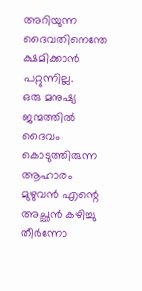അറിയുന്ന ദൈവതിനെന്തേ ക്ഷമിക്കാൻ പറ്റുന്നില്ല.
ഒരു മനുഷ്യ ജന്മത്തിൽ ദൈവം കൊടുത്തിരുന്ന ആഹാരം മുഴുവൻ എന്റെ അച്ഛൻ കഴിച്ചു തീർന്നോ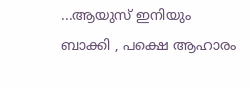...ആയുസ് ഇനിയും ബാക്കി , പക്ഷെ ആഹാരം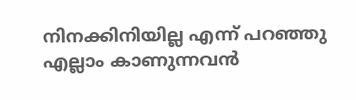നിനക്കിനിയില്ല എന്ന് പറഞ്ഞു എല്ലാം കാണുന്നവൻ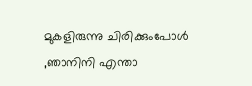മുകളിരുന്നു ചിരിക്കുംപോൾ  ,ഞാനിനി എന്താ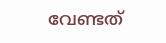വേണ്ടത്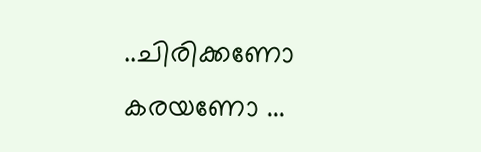..ചിരിക്കണോ കരയണോ ...